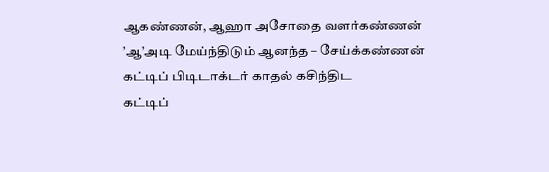ஆகண்ணன், ஆஹா அசோதை வளர்கண்ணன்
’ஆ’அடி மேய்ந்திடும் ஆனந்த – சேய்க்கண்ணன்
கட்டிப் பிடிடாக்டர் காதல் கசிந்திட
கட்டிப்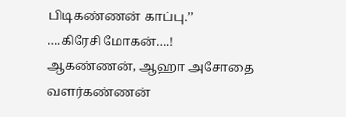பிடிகண்ணன் காப்பு.’’
….கிரேசி மோகன்….!
ஆகண்ணன், ஆஹா அசோதை வளர்கண்ணன்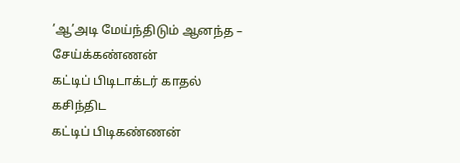’ஆ’அடி மேய்ந்திடும் ஆனந்த – சேய்க்கண்ணன்
கட்டிப் பிடிடாக்டர் காதல் கசிந்திட
கட்டிப் பிடிகண்ணன்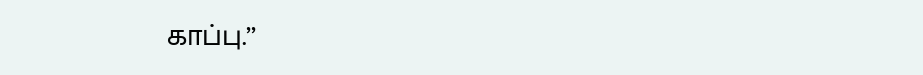காப்பு.’’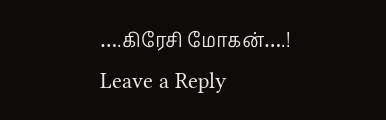….கிரேசி மோகன்….!
Leave a Reply